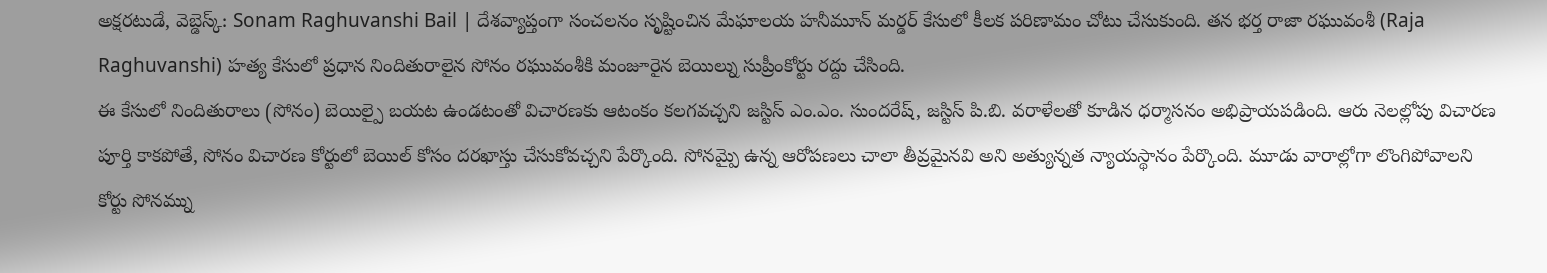అక్షరటుడే, వెబ్డెస్క్: Sonam Raghuvanshi Bail | దేశవ్యాప్తంగా సంచలనం సృష్టించిన మేఘాలయ హనీమూన్ మర్డర్ కేసులో కీలక పరిణామం చోటు చేసుకుంది. తన భర్త రాజా రఘువంశీ (Raja Raghuvanshi) హత్య కేసులో ప్రధాన నిందితురాలైన సోనం రఘువంశీకి మంజూరైన బెయిల్ను సుప్రీంకోర్టు రద్దు చేసింది.
ఈ కేసులో నిందితురాలు (సోనం) బెయిల్పై బయట ఉండటంతో విచారణకు ఆటంకం కలగవచ్చని జస్టిస్ ఎం.ఎం. సుందరేష్, జస్టిస్ పి.బి. వరాళేలతో కూడిన ధర్మాసనం అభిప్రాయపడింది. ఆరు నెలల్లోపు విచారణ పూర్తి కాకపోతే, సోనం విచారణ కోర్టులో బెయిల్ కోసం దరఖాస్తు చేసుకోవచ్చని పేర్కొంది. సోనమ్పై ఉన్న ఆరోపణలు చాలా తీవ్రమైనవి అని అత్యున్నత న్యాయస్థానం పేర్కొంది. మూడు వారాల్లోగా లొంగిపోవాలని కోర్టు సోనమ్ను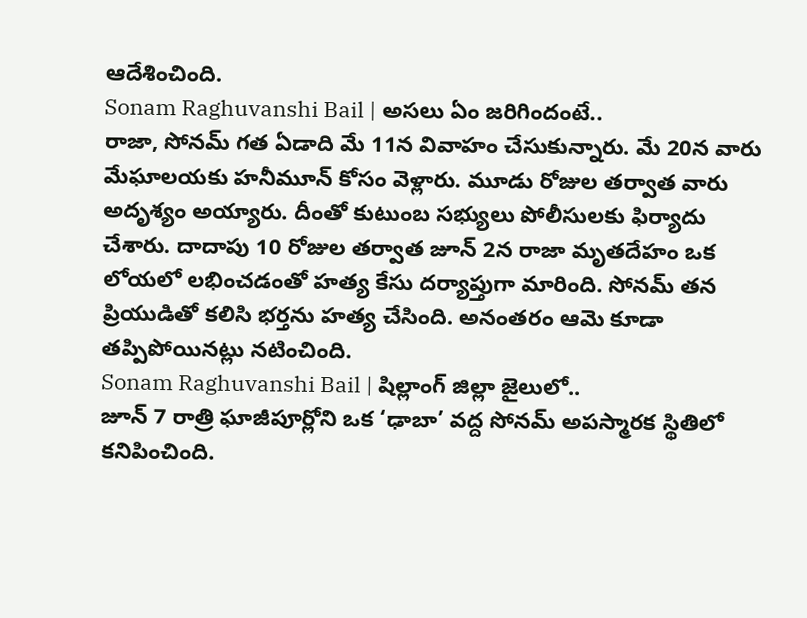ఆదేశించింది.
Sonam Raghuvanshi Bail | అసలు ఏం జరిగిందంటే..
రాజా, సోనమ్ గత ఏడాది మే 11న వివాహం చేసుకున్నారు. మే 20న వారు మేఘాలయకు హనీమూన్ కోసం వెళ్లారు. మూడు రోజుల తర్వాత వారు అదృశ్యం అయ్యారు. దీంతో కుటుంబ సభ్యులు పోలీసులకు ఫిర్యాదు చేశారు. దాదాపు 10 రోజుల తర్వాత జూన్ 2న రాజా మృతదేహం ఒక లోయలో లభించడంతో హత్య కేసు దర్యాప్తుగా మారింది. సోనమ్ తన ప్రియుడితో కలిసి భర్తను హత్య చేసింది. అనంతరం ఆమె కూడా తప్పిపోయినట్లు నటించింది.
Sonam Raghuvanshi Bail | షిల్లాంగ్ జిల్లా జైలులో..
జూన్ 7 రాత్రి ఘాజీపూర్లోని ఒక ‘ఢాబా’ వద్ద సోనమ్ అపస్మారక స్థితిలో కనిపించింది.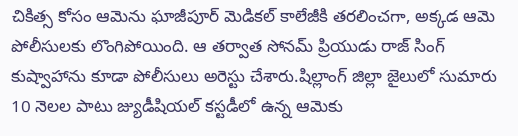చికిత్స కోసం ఆమెను ఘాజీపూర్ మెడికల్ కాలేజీకి తరలించగా, అక్కడ ఆమె పోలీసులకు లొంగిపోయింది. ఆ తర్వాత సోనమ్ ప్రియుడు రాజ్ సింగ్ కుష్వాహాను కూడా పోలీసులు అరెస్టు చేశారు.షిల్లాంగ్ జిల్లా జైలులో సుమారు 10 నెలల పాటు జ్యుడీషియల్ కస్టడీలో ఉన్న ఆమెకు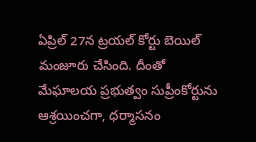ఏప్రిల్ 27న ట్రయల్ కోర్టు బెయిల్ మంజూరు చేసింది. దీంతో మేఘాలయ ప్రభుత్వం సుప్రీంకోర్టును ఆశ్రయించగా, ధర్మాసనం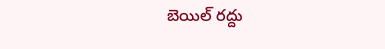బెయిల్ రద్దు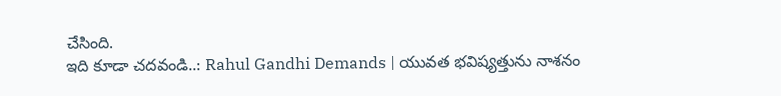చేసింది.
ఇది కూడా చదవండి..: Rahul Gandhi Demands | యువత భవిష్యత్తును నాశనం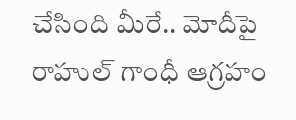చేసింది మీరే.. మోదీపై రాహుల్ గాంధీ ఆగ్రహం